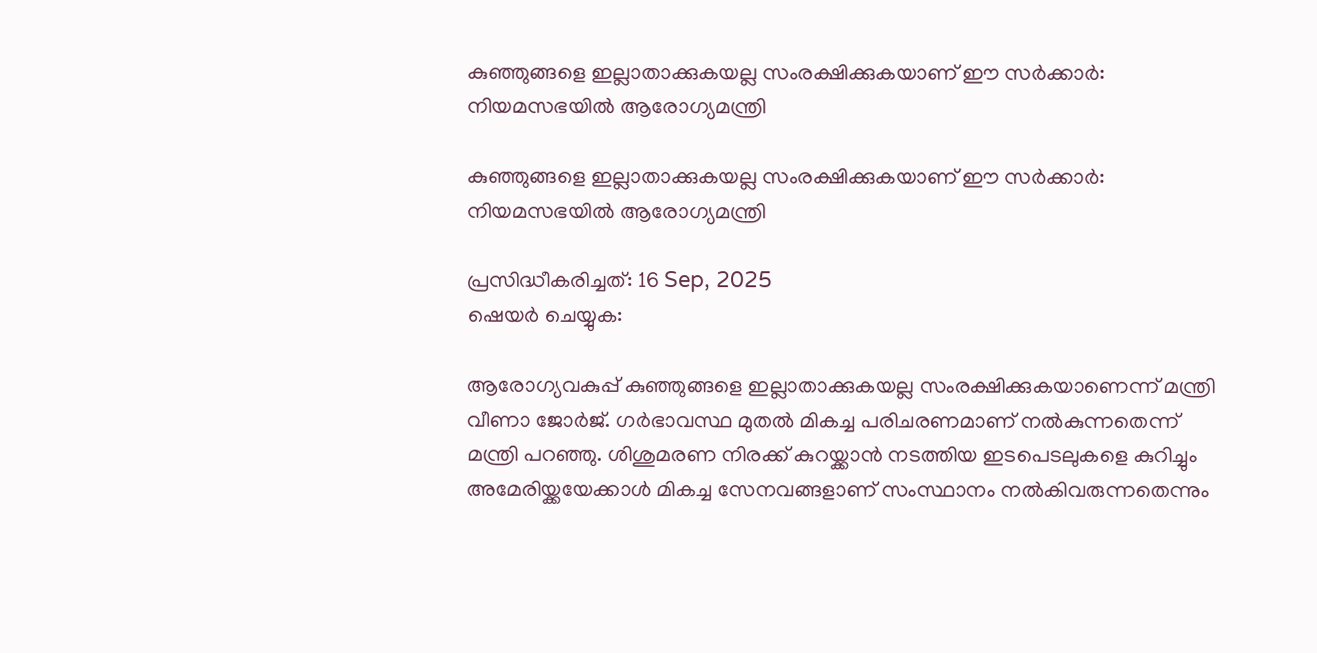കുഞ്ഞുങ്ങളെ ഇല്ലാതാക്കുകയല്ല സംരക്ഷിക്കുകയാണ് ഈ സര്‍ക്കാര്‍: നിയമസഭയിൽ ആരോഗ്യമന്ത്രി

കുഞ്ഞുങ്ങളെ ഇല്ലാതാക്കുകയല്ല സംരക്ഷിക്കുകയാണ് ഈ സര്‍ക്കാര്‍: നിയമസഭയിൽ ആരോഗ്യമന്ത്രി

പ്രസിദ്ധീകരിച്ചത്: 16 Sep, 2025
ഷെയർ ചെയ്യുക:

ആരോഗ്യവകുപ്പ് കുഞ്ഞുങ്ങളെ ഇല്ലാതാക്കുകയല്ല സംരക്ഷിക്കുകയാണെന്ന് മന്ത്രി വീണാ ജോര്‍ജ്. ഗര്‍ഭാവസ്ഥ മുതല്‍ മികച്ച പരിചരണമാണ് നല്‍കുന്നതെന്ന് മന്ത്രി പറഞ്ഞു. ശിശുമരണ നിരക്ക് കുറയ്ക്കാന്‍ നടത്തിയ ഇടപെടലുകളെ കുറിച്ചും അമേരിയ്ക്കയേക്കാൾ മികച്ച സേനവങ്ങളാണ് സംസ്ഥാനം നൽകിവരുന്നതെന്നും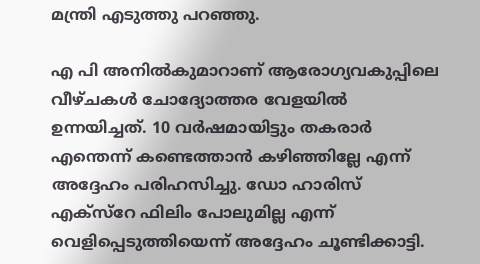മന്ത്രി എടുത്തു പറഞ്ഞു.

എ പി അനില്‍കുമാറാണ് ആരോഗ്യവകുപ്പിലെ വീഴ്ചകള്‍ ചോദ്യോത്തര വേളയില്‍ ഉന്നയിച്ചത്. 10 വര്‍ഷമായിട്ടും തകരാര്‍ എന്തെന്ന് കണ്ടെത്താന്‍ കഴിഞ്ഞില്ലേ എന്ന് അദ്ദേഹം പരിഹസിച്ചു. ഡോ ഹാരിസ് എക്‌സ്‌റേ ഫിലിം പോലുമില്ല എന്ന് വെളിപ്പെടുത്തിയെന്ന് അദ്ദേഹം ചൂണ്ടിക്കാട്ടി.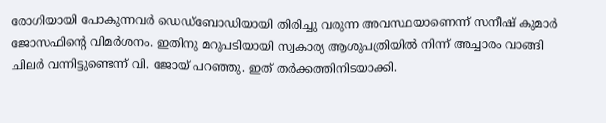രോഗിയായി പോകുന്നവര്‍ ഡെഡ്‌ബോഡിയായി തിരിച്ചു വരുന്ന അവസ്ഥയാണെന്ന് സനീഷ് കുമാര്‍ ജോസഫിന്റെ വിമര്‍ശനം. ഇതിനു മറുപടിയായി സ്വകാര്യ ആശുപത്രിയില്‍ നിന്ന് അച്ചാരം വാങ്ങി ചിലര്‍ വന്നിട്ടുണ്ടെന്ന് വി. ജോയ് പറഞ്ഞു. ഇത് തര്‍ക്കത്തിനിടയാക്കി.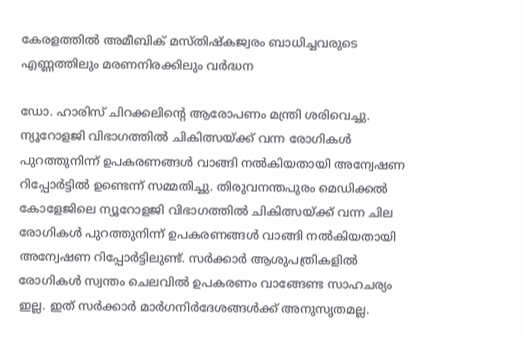കേരളത്തിൽ അമീബിക് മസ്തിഷ്കജ്വരം ബാധിച്ചവരുടെ എണ്ണത്തിലും മരണനിരക്കിലും വർദ്ധന

ഡോ. ഹാരിസ് ചിറക്കലിന്റെ ആരോപണം മന്ത്രി ശരിവെച്ചു. ന്യൂറോളജി വിഭാഗത്തില്‍ ചികിത്സയ്ക്ക് വന്ന രോഗികള്‍ പുറത്തുനിന്ന് ഉപകരണങ്ങള്‍ വാങ്ങി നല്‍കിയതായി അന്വേഷണ റിപ്പോര്‍ട്ടില്‍ ഉണ്ടെന്ന് സമ്മതിച്ചു. തിരുവനന്തപുരം മെഡിക്കല്‍ കോളേജിലെ ന്യൂറോളജി വിഭാഗത്തില്‍ ചികിത്സയ്ക്ക് വന്ന ചില രോഗികള്‍ പുറത്തുനിന്ന് ഉപകരണങ്ങള്‍ വാങ്ങി നല്‍കിയതായി അന്വേഷണ റിപ്പോര്‍ട്ടിലുണ്ട്. സര്‍ക്കാര്‍ ആശുപത്രികളില്‍ രോഗികള്‍ സ്വന്തം ചെലവില്‍ ഉപകരണം വാങ്ങേണ്ട സാഹചര്യം ഇല്ല. ഇത് സര്‍ക്കാര്‍ മാര്‍ഗനിര്‍ദേശങ്ങള്‍ക്ക് അനുസൃതമല്ല.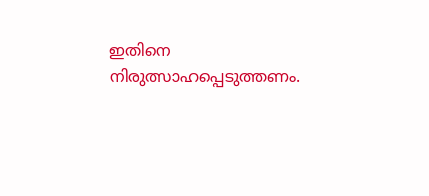ഇതിനെ നിരുത്സാഹപ്പെടുത്തണം.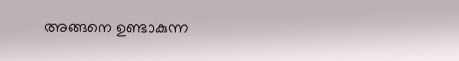അങ്ങനെ ഉണ്ടാകുന്ന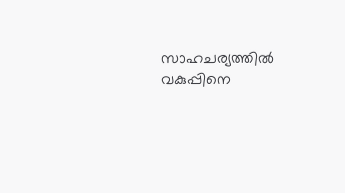സാഹചര്യത്തില്‍ വകുപ്പിനെ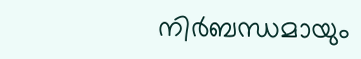നിര്‍ബന്ധമായും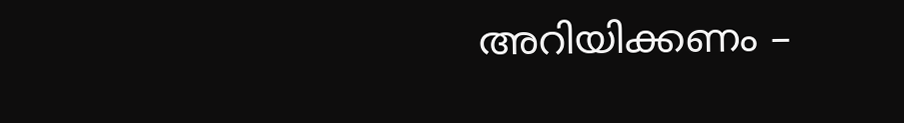അറിയിക്കണം –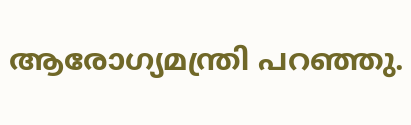ആരോഗ്യമന്ത്രി പറഞ്ഞു.